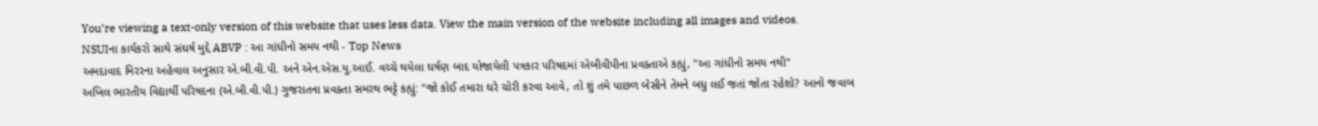You’re viewing a text-only version of this website that uses less data. View the main version of the website including all images and videos.
NSUIના કાર્યકરો સાથે સંઘર્ષ મુદ્દે ABVP : આ ગાંધીનો સમય નથી - Top News
અમદાવાદ મિરરના અહેવાલ અનુસાર એ.બી.વી.પી. અને એન.એસ.યુ.આઈ. વચ્ચે થયેલા ઘર્ષણ બાદ યોજાયેલી પત્રકાર પરિષદમાં એબીવીપીના પ્રવક્તાએ કહ્યું, "આ ગાંધીનો સમય નથી"
અખિલ ભારતીય વિદ્યાર્થી પરિષદના (એ.બી.વી.પી.) ગુજરાતના પ્રવક્તા સમરથ ભટ્ટે કહ્યું: "જો કોઈ તમારા ઘરે ચોરી કરવા આવે, તો શું તમે પાછળ બેસીને તેમને બધુ લઈ જતાં જોતા રહેશો? આનો જવાબ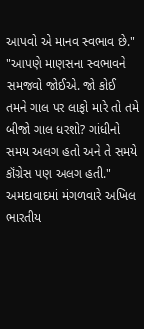આપવો એ માનવ સ્વભાવ છે."
"આપણે માણસના સ્વભાવને સમજવો જોઈએ. જો કોઈ તમને ગાલ પર લાફો મારે તો તમે બીજો ગાલ ધરશો? ગાંધીનો સમય અલગ હતો અને તે સમયે કૉંગ્રેસ પણ અલગ હતી."
અમદાવાદમાં મંગળવારે અખિલ ભારતીય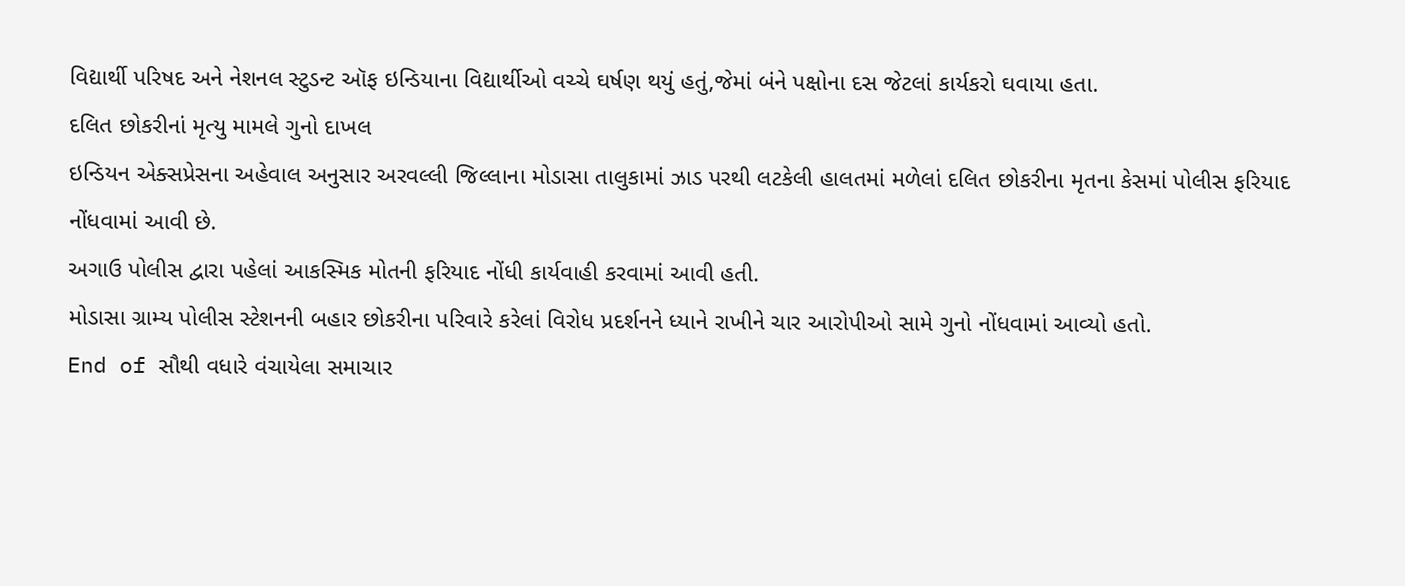વિદ્યાર્થી પરિષદ અને નેશનલ સ્ટુડન્ટ ઑફ ઇન્ડિયાના વિદ્યાર્થીઓ વચ્ચે ઘર્ષણ થયું હતું,જેમાં બંને પક્ષોના દસ જેટલાં કાર્યકરો ઘવાયા હતા.
દલિત છોકરીનાં મૃત્યુ મામલે ગુનો દાખલ
ઇન્ડિયન એક્સપ્રેસના અહેવાલ અનુસાર અરવલ્લી જિલ્લાના મોડાસા તાલુકામાં ઝાડ પરથી લટકેલી હાલતમાં મળેલાં દલિત છોકરીના મૃતના કેસમાં પોલીસ ફરિયાદ નોંધવામાં આવી છે.
અગાઉ પોલીસ દ્વારા પહેલાં આકસ્મિક મોતની ફરિયાદ નોંધી કાર્યવાહી કરવામાં આવી હતી.
મોડાસા ગ્રામ્ય પોલીસ સ્ટેશનની બહાર છોકરીના પરિવારે કરેલાં વિરોધ પ્રદર્શનને ધ્યાને રાખીને ચાર આરોપીઓ સામે ગુનો નોંધવામાં આવ્યો હતો.
End of સૌથી વધારે વંચાયેલા સમાચાર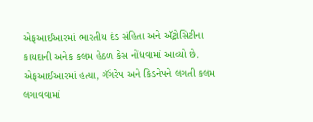એફઆઈઆરમાં ભારતીય દંડ સંહિતા અને ઍટ્રોસિટીના કાયદાની અનેક કલમ હેઠળ કેસ નોંધવામાં આવ્યો છે. એફઆઈઆરમાં હત્યા, ગૅંગરેપ અને કિડનેપને લગતી કલમ લગાવવામાં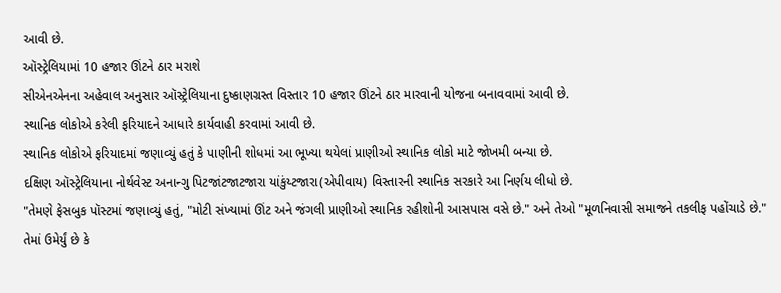આવી છે.
ઑસ્ટ્રેલિયામાં 10 હજાર ઊંટને ઠાર મરાશે
સીએનએનના અહેવાલ અનુસાર ઑસ્ટ્રેલિયાના દુષ્કાણગ્રસ્ત વિસ્તાર 10 હજાર ઊંટને ઠાર મારવાની યોજના બનાવવામાં આવી છે.
સ્થાનિક લોકોએ કરેલી ફરિયાદને આધારે કાર્યવાહી કરવામાં આવી છે.
સ્થાનિક લોકોએ ફરિયાદમાં જણાવ્યું હતું કે પાણીની શોધમાં આ ભૂખ્યા થયેલાં પ્રાણીઓ સ્થાનિક લોકો માટે જોખમી બન્યા છે.
દક્ષિણ ઑસ્ટ્રેલિયાના નોર્થવેસ્ટ અનાન્ગુ પિટજાંટજાટજારા યાંકુંય્ટજારા(એપીવાય) વિસ્તારની સ્થાનિક સરકારે આ નિર્ણય લીધો છે.
"તેમણે ફેસબુક પૉસ્ટમાં જણાવ્યું હતું, "મોટી સંખ્યામાં ઊંટ અને જંગલી પ્રાણીઓ સ્થાનિક રહીશોની આસપાસ વસે છે." અને તેઓ "મૂળનિવાસી સમાજને તકલીફ પહોંચાડે છે."
તેમાં ઉમેર્યું છે કે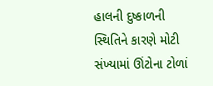હાલની દુષ્કાળની સ્થિતિને કારણે મોટી સંખ્યામાં ઊંટોના ટોળાં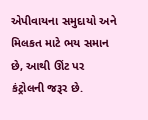એપીવાયના સમુદાયો અને મિલકત માટે ભય સમાન છે, આથી ઊંટ પર કંટ્રોલની જરૂર છે.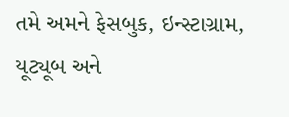તમે અમને ફેસબુક, ઇન્સ્ટાગ્રામ, યૂટ્યૂબ અને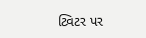ટ્વિટર પર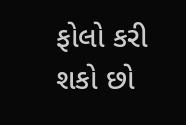ફોલો કરી શકો છો